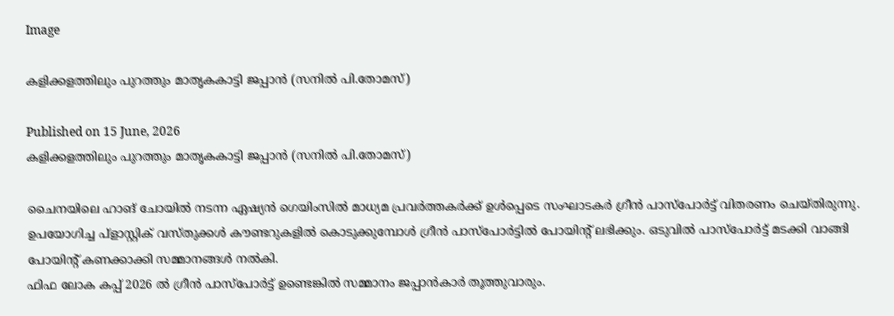Image

കളിക്കളത്തിലും പുറത്തും മാതൃകകാട്ടി ജപ്പാൻ (സനിൽ പി.തോമസ്)

Published on 15 June, 2026
കളിക്കളത്തിലും പുറത്തും മാതൃകകാട്ടി ജപ്പാൻ (സനിൽ പി.തോമസ്)

ചൈനയിലെ ഹാങ് ചോയിൽ നടന്ന ഏഷ്യൻ ഗെയിംസിൽ മാധ്യമ പ്രവർത്തകർക്ക് ഉൾപ്പെടെ സംഘാടകർ ഗ്രീൻ പാസ്പോർട്ട് വിതരണം ചെയ്തിരുന്നു. ഉപയോഗിച്ച പ്ളാസ്റ്റിക് വസ്തുക്കൾ കൗണ്ടറുകളിൽ കൊടുക്കുമ്പോൾ ഗ്രീൻ പാസ്പോർട്ടിൽ പോയിൻ്റ് ലഭിക്കും. ഒടുവിൽ പാസ്പോർട്ട് മടക്കി വാങ്ങി പോയിൻ്റ് കണക്കാക്കി സമ്മാനങ്ങൾ നൽകി.
ഫിഫ ലോക കപ്പ് 2026 ൽ ഗ്രീൻ പാസ്പോർട്ട് ഉണ്ടെങ്കിൽ സമ്മാനം ജപ്പാൻകാർ തൂത്തുവാരും.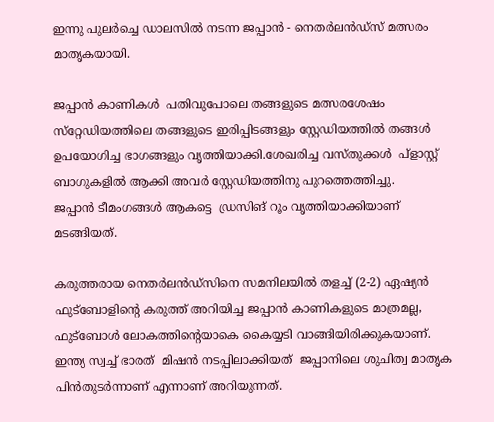ഇന്നു പുലർച്ചെ ഡാലസിൽ നടന്ന ജപ്പാൻ - നെതർലൻഡ്സ് മത്സരം മാതൃകയായി.

ജപ്പാൻ കാണികൾ  പതിവുപോലെ തങ്ങളുടെ മത്സരശേഷം സ്‌റ്റേഡിയത്തിലെ തങ്ങളുടെ ഇരിപ്പിടങ്ങളും സ്റ്റേഡിയത്തിൽ തങ്ങൾ ഉപയോഗിച്ച ഭാഗങ്ങളും വൃത്തിയാക്കി.ശേഖരിച്ച വസ്തുക്കൾ  പ്ളാസ്റ്റ്  ബാഗുകളിൽ ആക്കി അവർ സ്റ്റേഡിയത്തിനു പുറത്തെത്തിച്ചു.
ജപ്പാൻ ടീമംഗങ്ങൾ ആകട്ടെ  ഡ്രസിങ് റൂം വൃത്തിയാക്കിയാണ് മടങ്ങിയത്.

കരുത്തരായ നെതർലൻഡ്സിനെ സമനിലയിൽ തളച്ച് (2-2) ഏഷ്യൻ ഫുട്ബോളിൻ്റെ കരുത്ത് അറിയിച്ച ജപ്പാൻ കാണികളുടെ മാത്രമല്ല, ഫുട്ബോൾ ലോകത്തിൻ്റെയാകെ കൈയ്യടി വാങ്ങിയിരിക്കുകയാണ്.
ഇന്ത്യ സ്വച്ച് ഭാരത്  മിഷൻ നടപ്പിലാക്കിയത്  ജപ്പാനിലെ ശുചിത്വ മാതൃക പിൻതുടർന്നാണ് എന്നാണ് അറിയുന്നത്.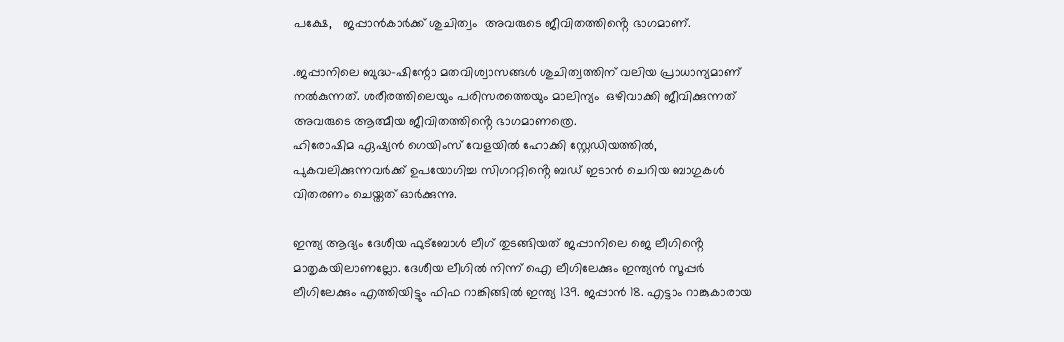പക്ഷേ,   ജപ്പാൻകാർക്ക് ശുചിത്വം  അവരുടെ ജീവിതത്തിൻ്റെ ഭാഗമാണ്.

.ജപ്പാനിലെ ബുദ്ധ-ഷിന്റോ മതവിശ്വാസങ്ങൾ ശുചിത്വത്തിന് വലിയ പ്രാധാന്യമാണ് നൽകുന്നത്. ശരീരത്തിലെയും പരിസരത്തെയും മാലിന്യം  ഒഴിവാക്കി ജീവിക്കുന്നത്  അവരുടെ ആത്മീയ ജീവിതത്തിൻ്റെ ഭാഗമാണത്രെ.
ഹിരോഷിമ ഏഷ്യൻ ഗെയിംസ് വേളയിൽ ഹോക്കി സ്റ്റേഡിയത്തിൽ, പുകവലിക്കുന്നവർക്ക് ഉപയോഗിച്ച സിഗററ്റിൻ്റെ ബഡ് ഇടാൻ ചെറിയ ബാഗുകൾ വിതരണം ചെയ്തത് ഓർക്കുന്നു.

ഇന്ത്യ ആദ്യം ദേശീയ ഫുട്ബോൾ ലീഗ് തുടങ്ങിയത് ജപ്പാനിലെ ജെ ലീഗിൻ്റെ മാതൃകയിലാണല്ലോ. ദേശീയ ലീഗിൽ നിന്ന് ഐ ലീഗിലേക്കും ഇന്ത്യൻ സൂപ്പർ ലീഗിലേക്കും എത്തിയിട്ടും ഫിഫ റാങ്കിങ്ങിൽ ഇന്ത്യ 139. ജപ്പാൻ 18. എട്ടാം റാങ്കുകാരായ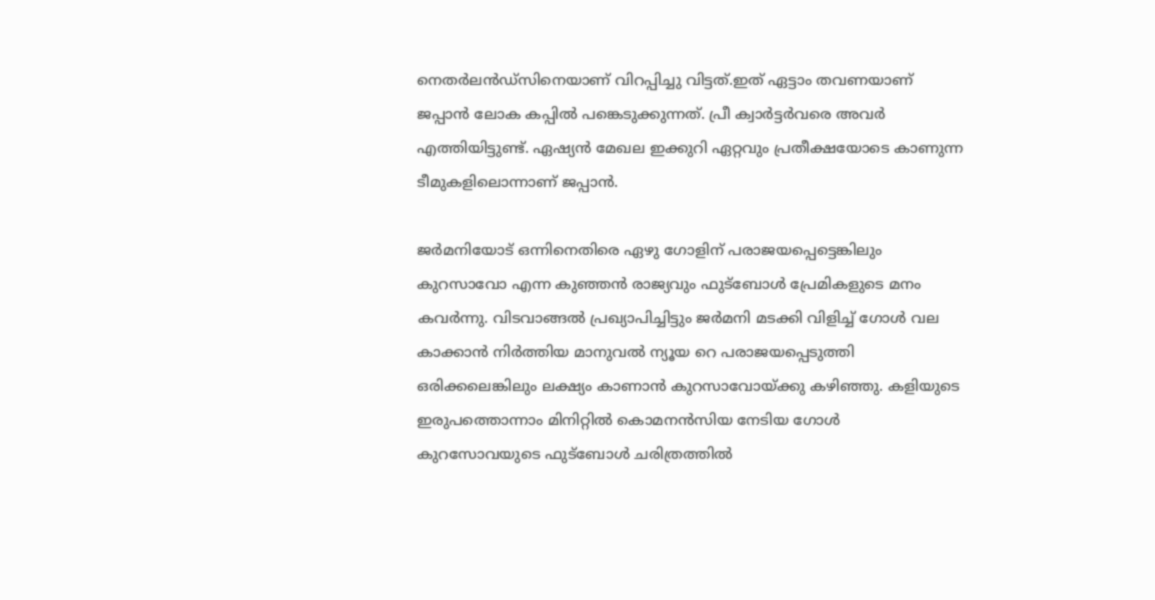നെതർലൻഡ്സിനെയാണ് വിറപ്പിച്ചു വിട്ടത്.ഇത് ഏട്ടാം തവണയാണ് ജപ്പാൻ ലോക കപ്പിൽ പങ്കെടുക്കുന്നത്. പ്രീ ക്വാർട്ടർവരെ അവർ എത്തിയിട്ടുണ്ട്. ഏഷ്യൻ മേഖല ഇക്കുറി ഏറ്റവും പ്രതീക്ഷയോടെ കാണുന്ന ടീമുകളിലൊന്നാണ് ജപ്പാൻ.

ജർമനിയോട് ഒന്നിനെതിരെ ഏഴു ഗോളിന് പരാജയപ്പെട്ടെങ്കിലും കുറസാവോ എന്ന കുഞ്ഞൻ രാജ്യവും ഫുട്ബോൾ പ്രേമികളുടെ മനം കവർന്നു. വിടവാങ്ങൽ പ്രഖ്യാപിച്ചിട്ടും ജർമനി മടക്കി വിളിച്ച് ഗോൾ വല കാക്കാൻ നിർത്തിയ മാനുവൽ ന്യൂയ റെ പരാജയപ്പെടുത്തി ഒരിക്കലെങ്കിലും ലക്ഷ്യം കാണാൻ കുറസാവോയ്ക്കു കഴിഞ്ഞു. കളിയുടെ ഇരുപത്തൊന്നാം മിനിറ്റിൽ കൊമനൻസിയ നേടിയ ഗോൾ കുറസോവയുടെ ഫുട്ബോൾ ചരിത്രത്തിൽ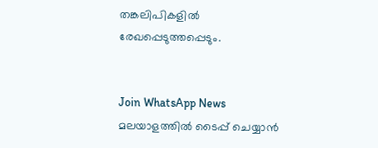തങ്കലിപികളിൽ രേഖപ്പെടുത്തപ്പെടും.


Join WhatsApp News
മലയാളത്തില്‍ ടൈപ്പ് ചെയ്യാന്‍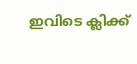ഇവിടെ ക്ലിക്ക്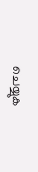ചെയ്യുക